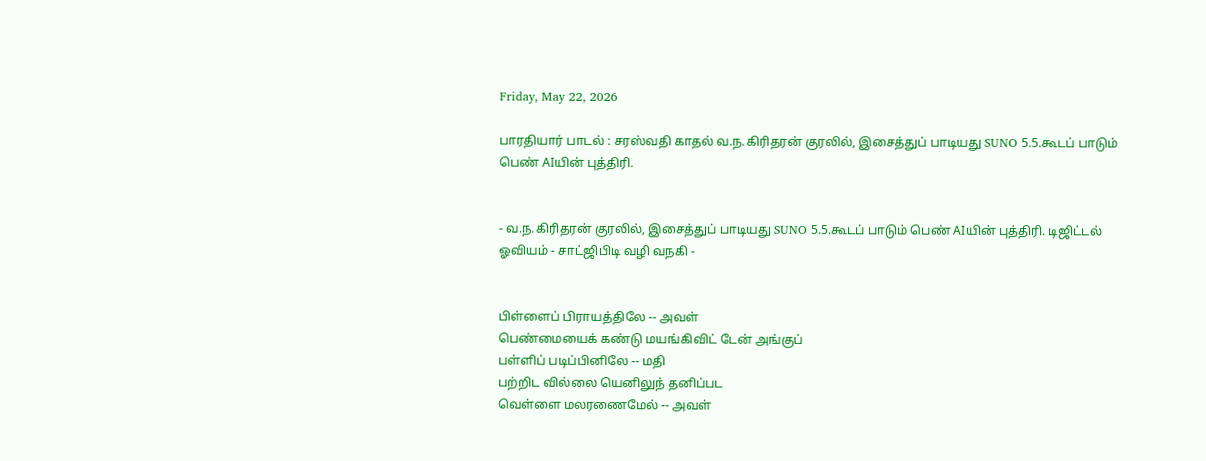Friday, May 22, 2026

பாரதியார் பாடல் : சரஸ்வதி காதல் வ.ந.கிரிதரன் குரலில், இசைத்துப் பாடியது SUNO 5.5.கூடப் பாடும் பெண் AIயின் புத்திரி.


- வ.ந.கிரிதரன் குரலில், இசைத்துப் பாடியது SUNO 5.5.கூடப் பாடும் பெண் AIயின் புத்திரி. டிஜிட்டல் ஓவியம் - சாட்ஜிபிடி வழி வநகி -


பிள்ளைப் பிராயத்திலே -- அவள்
பெண்மையைக் கண்டு மயங்கிவிட் டேன் அங்குப்
பள்ளிப் படிப்பினிலே -- மதி
பற்றிட வில்லை யெனிலுந் தனிப்பட
வெள்ளை மலரணைமேல் -- அவள்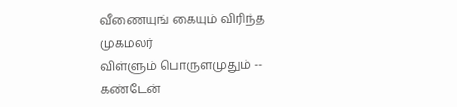வீணையுங் கையும் விரிந்த முகமலர்
விள்ளும் பொருளமுதும் -- கண்டேன்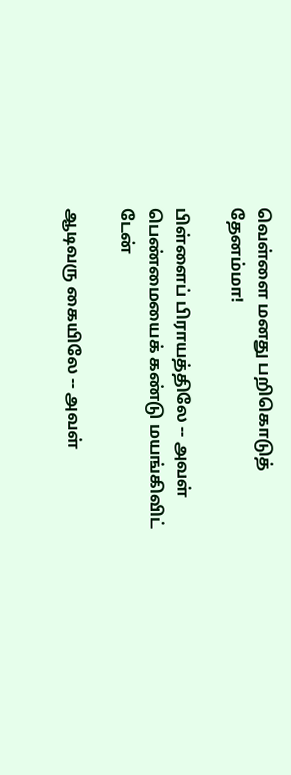வெள்ளை மனது பறிகொடுத் தேனம்மா!

பிள்ளைப் பிராயத்திலே -- அவள்
பெண்மையைக் கண்டு மயங்கிவிட் டேன்

ஆடிவரு கையிலே -- அவள்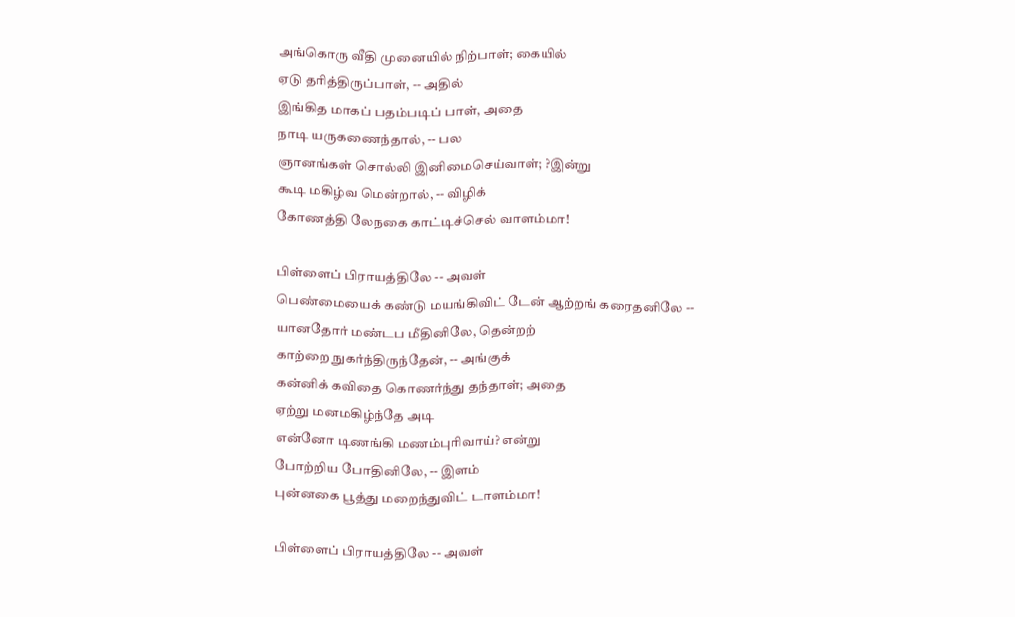அங்கொரு வீதி முனையில் நிற்பாள்; கையில்
ஏடு தரித்திருப்பாள், -- அதில்
இங்கித மாகப் பதம்படிப் பாள், அதை
நாடி யருகணைந்தால், -- பல
ஞானங்கள் சொல்லி இனிமைசெய்வாள்; ?இன்று
கூடி மகிழ்வ மென்றால், -- விழிக்
கோணத்தி லேநகை காட்டிச்செல் வாளம்மா!

பிள்ளைப் பிராயத்திலே -- அவள்
பெண்மையைக் கண்டு மயங்கிவிட் டேன் ஆற்றங் கரைதனிலே --
யானதோர் மண்டப மீதினிலே, தென்றற்
காற்றை நுகர்ந்திருந்தேன், -- அங்குக்
கன்னிக் கவிதை கொணர்ந்து தந்தாள்; அதை
ஏற்று மனமகிழ்ந்தே அடி
என்னோ டிணங்கி மணம்புரிவாய்? என்று
போற்றிய போதினிலே, -- இளம்
புன்னகை பூத்து மறைந்துவிட் டாளம்மா!

பிள்ளைப் பிராயத்திலே -- அவள்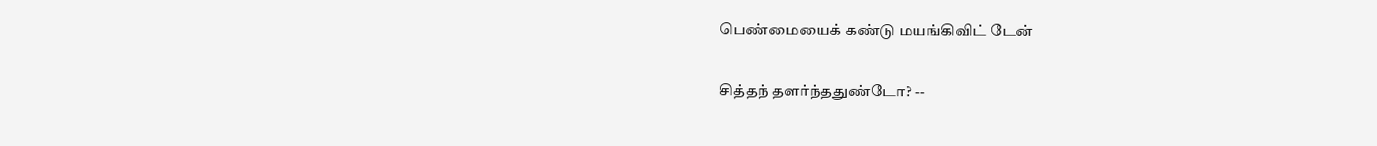பெண்மையைக் கண்டு மயங்கிவிட் டேன்

சித்தந் தளர்ந்ததுண்டோ? --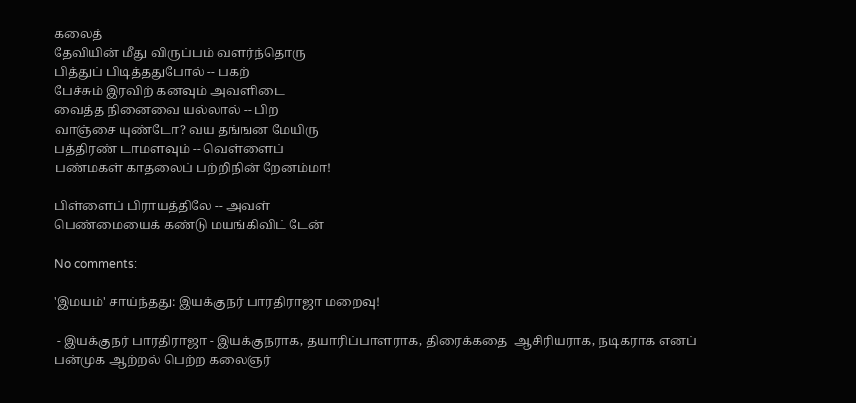கலைத்
தேவியின் மீது விருப்பம் வளர்ந்தொரு
பித்துப் பிடித்ததுபோல் -- பகற்
பேச்சும் இரவிற் கனவும் அவளிடை
வைத்த நினைவை யல்லால் -- பிற
வாஞ்சை யுண்டோ? வய தங்ஙன மேயிரு
பத்திரண் டாமளவும் -- வெள்ளைப்
பண்மகள் காதலைப் பற்றிநின் றேனம்மா!

பிள்ளைப் பிராயத்திலே -- அவள்
பெண்மையைக் கண்டு மயங்கிவிட் டேன்

No comments:

'இமயம்' சாய்ந்தது: இயக்குநர் பாரதிராஜா மறைவு!

 - இயக்குநர் பாரதிராஜா - இயக்குநராக, தயாரிப்பாளராக, திரைக்கதை  ஆசிரியராக, நடிகராக எனப் பன்முக ஆற்றல் பெற்ற கலைஞர்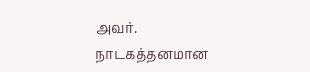அவர். நாடகத்தனமான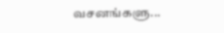வசனங்களு...